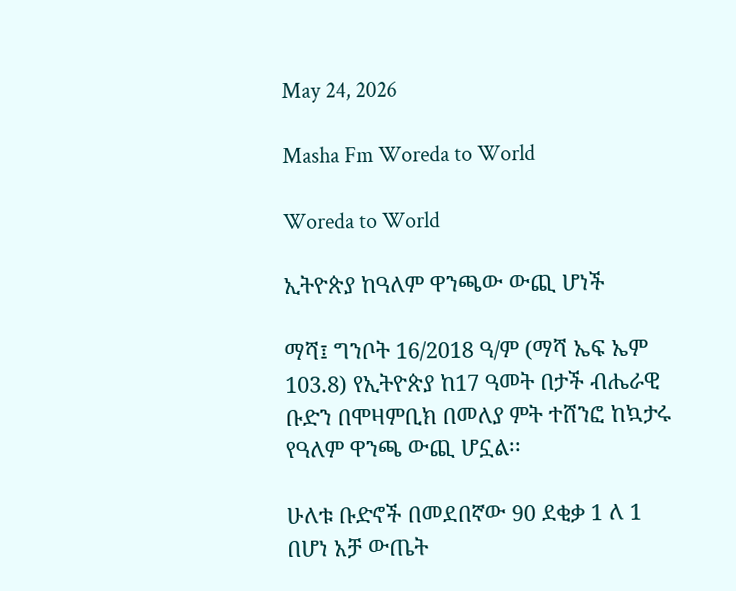May 24, 2026

Masha Fm Woreda to World

Woreda to World

ኢትዮጵያ ከዓለም ዋንጫው ውጪ ሆነች

ማሻ፤ ግንቦት 16/2018 ዓ/ም (ማሻ ኤፍ ኤም 103.8) የኢትዮጵያ ከ17 ዓመት በታች ብሔራዊ ቡድን በሞዛምቢክ በመለያ ምት ተሸንፎ ከኳታሩ የዓለም ዋንጫ ውጪ ሆኗል፡፡

ሁለቱ ቡድኖች በመደበኛው 90 ደቂቃ 1 ለ 1 በሆነ አቻ ውጤት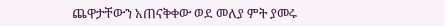ጨዋታቸውን አጠናቅቀው ወደ መለያ ምት ያመሩ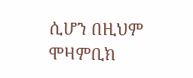ሲሆን በዚህም ሞዛምቢክ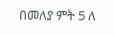በመለያ ምት 5 ለ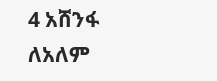4 አሸንፋ ለአለም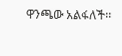ዋንጫው አልፋለች፡፡